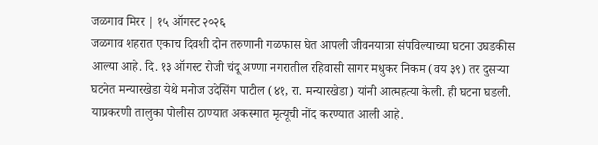जळगाव मिरर | १५ ऑगस्ट २०२६
जळगाव शहरात एकाच दिवशी दोन तरुणानी गळफास घेत आपली जीवनयात्रा संपविल्याच्या घटना उघडकीस आल्या आहे. दि. १३ ऑगस्ट रोजी चंदू अण्णा नगरातील रहिवासी सागर मधुकर निकम (वय ३९) तर दुसऱ्या घटनेत मन्यारखेडा येथे मनोज उदेसिंग पाटील (४१, रा. मन्यारखेडा) यांनी आत्महत्या केली. ही घटना घडली. याप्रकरणी तालुका पोलीस ठाण्यात अकस्मात मृत्यूची नोंद करण्यात आली आहे.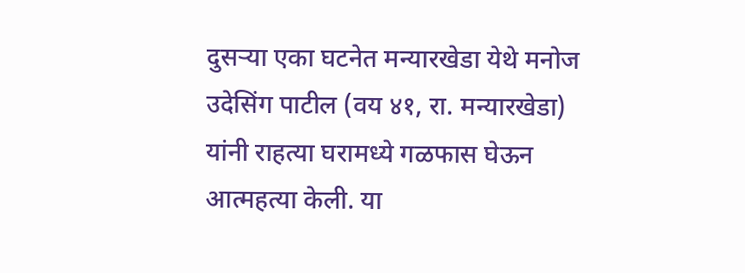दुसऱ्या एका घटनेत मन्यारखेडा येथे मनोज उदेसिंग पाटील (वय ४१, रा. मन्यारखेडा) यांनी राहत्या घरामध्ये गळफास घेऊन आत्महत्या केली. या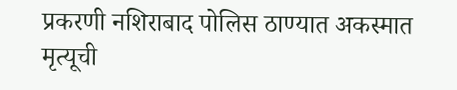प्रकरणी नशिराबाद पोलिस ठाण्यात अकस्मात मृत्यूची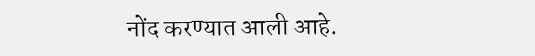नोंद करण्यात आली आहे.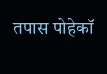तपास पोहेकॉ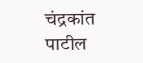चंद्रकांत पाटील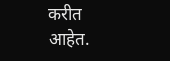करीत आहेत.